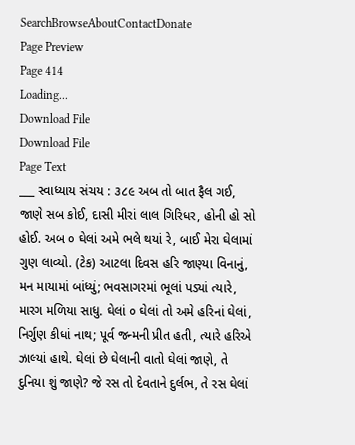SearchBrowseAboutContactDonate
Page Preview
Page 414
Loading...
Download File
Download File
Page Text
___ સ્વાધ્યાય સંચય : ૩૮૯ અબ તો બાત ફૈલ ગઈ, જાણે સબ કોઈ, દાસી મીરાં લાલ ગિરિધર, હોની હો સો હોઈ. અબ ૦ ઘેલાં અમે ભલે થયાં રે, બાઈ મેરા ઘેલામાં ગુણ લાવ્યો. (ટેક) આટલા દિવસ હરિ જાણ્યા વિનાનું, મન માયામાં બાંધ્યું; ભવસાગરમાં ભૂલાં પડ્યાં ત્યારે, મારગ મળિયા સાધુ. ઘેલાં ૦ ઘેલાં તો અમે હરિનાં ઘેલાં, નિર્ગુણ કીધાં નાથ; પૂર્વ જન્મની પ્રીત હતી, ત્યારે હરિએ ઝાલ્યાં હાથે. ઘેલાં છે ઘેલાની વાતો ઘેલાં જાણે, તે દુનિયા શું જાણે? જે રસ તો દેવતાને દુર્લભ, તે રસ ઘેલાં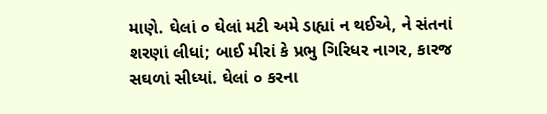માણે. ઘેલાં ૦ ઘેલાં મટી અમે ડાહ્યાં ન થઈએ, ને સંતનાં શરણાં લીધાં; બાઈ મીરાં કે પ્રભુ ગિરિધર નાગર, કારજ સઘળાં સીધ્યાં. ઘેલાં ૦ કરના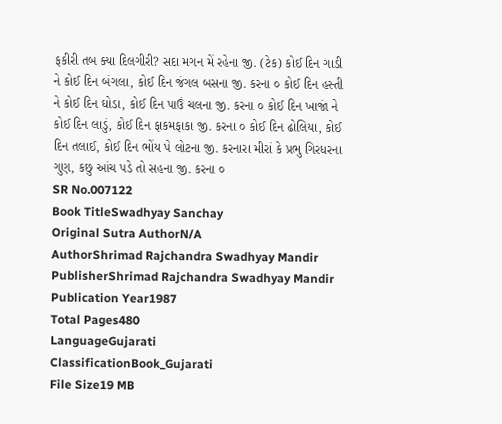ફકીરી તબ ક્યા દિલગીરી? સદા મગન મેં રહેના જી. (ટેક) કોઈ દિન ગાડી ને કોઈ દિન બંગલા, કોઈ દિન જંગલ બસના જી. કરના ૦ કોઈ દિન હસ્તી ને કોઈ દિન ઘોડા, કોઈ દિન પાઉં ચલના જી. કરના ૦ કોઈ દિન ખાજાં ને કોઈ દિન લાડું, કોઈ દિન ફાકમફાકા જી. કરના ૦ કોઈ દિન ઢોલિયા, કોઈ દિન તલાઈ, કોઈ દિન ભોંય પે લોટના જી. કરનારા મીરાં કે પ્રભુ ગિરધરના ગુણ, કછુ આંચ પડે તો સહના જી. કરના ૦
SR No.007122
Book TitleSwadhyay Sanchay
Original Sutra AuthorN/A
AuthorShrimad Rajchandra Swadhyay Mandir
PublisherShrimad Rajchandra Swadhyay Mandir
Publication Year1987
Total Pages480
LanguageGujarati
ClassificationBook_Gujarati
File Size19 MB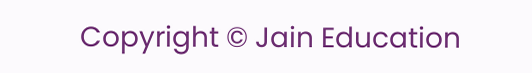Copyright © Jain Education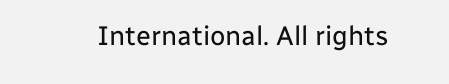International. All rights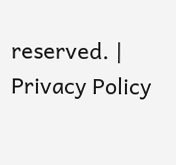reserved. | Privacy Policy